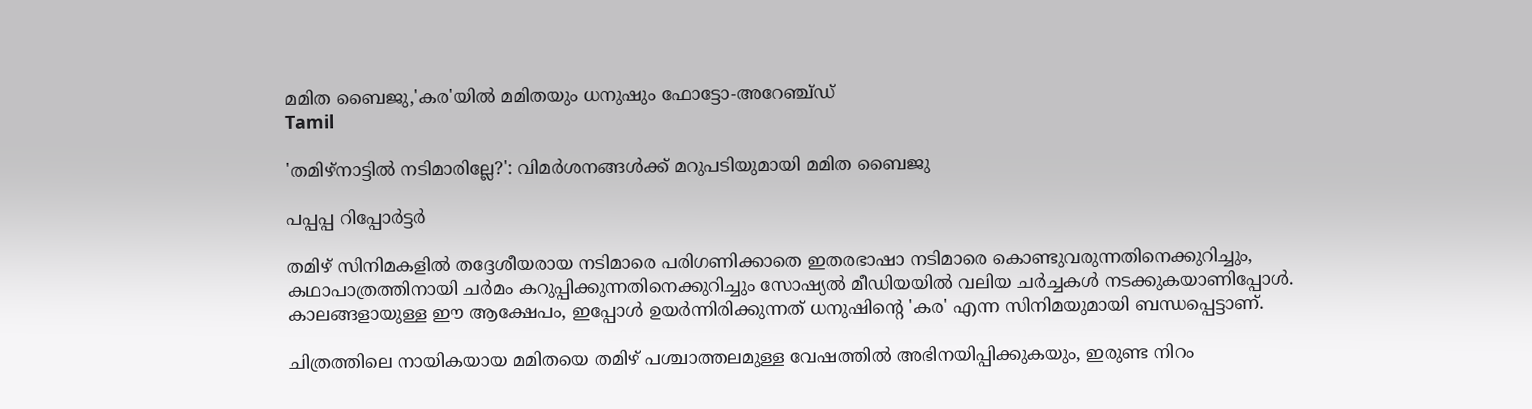മമിത ബൈജു,'കര'യിൽ മമിതയും ധനുഷും ഫോട്ടോ-അറേഞ്ച്ഡ്
Tamil

'തമിഴ്‌നാട്ടില്‍ നടിമാരില്ലേ?': വിമർശനങ്ങൾക്ക് മറുപടിയുമായി മമിത ബൈജു

പപ്പപ്പ റിപ്പോര്‍ട്ടര്‍

തമിഴ് സിനിമകളില്‍ തദ്ദേശീയരായ നടിമാരെ പരിഗണിക്കാതെ ഇതരഭാഷാ നടിമാരെ കൊണ്ടുവരുന്നതിനെക്കുറിച്ചും, കഥാപാത്രത്തിനായി ചര്‍മം കറുപ്പിക്കുന്നതിനെക്കുറിച്ചും സോഷ്യല്‍ മീഡിയയില്‍ വലിയ ചര്‍ച്ചകള്‍ നടക്കുകയാണിപ്പോള്‍. കാലങ്ങളായുള്ള ഈ ആക്ഷേപം, ഇപ്പോള്‍ ഉയര്‍ന്നിരിക്കുന്നത് ധനുഷിന്റെ 'കര' എന്ന സിനിമയുമായി ബന്ധപ്പെട്ടാണ്.

ചിത്രത്തിലെ നായികയായ മമിതയെ തമിഴ് പശ്ചാത്തലമുള്ള വേഷത്തില്‍ അഭിനയിപ്പിക്കുകയും, ഇരുണ്ട നിറം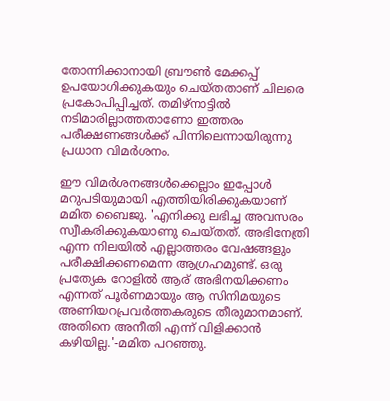തോന്നിക്കാനായി ബ്രൗണ്‍ മേക്കപ്പ് ഉപയോഗിക്കുകയും ചെയ്തതാണ് ചിലരെ പ്രകോപിപ്പിച്ചത്. തമിഴ്‌നാട്ടില്‍ നടിമാരില്ലാത്തതാണോ ഇത്തരം പരീക്ഷണങ്ങള്‍ക്ക് പിന്നിലെന്നായിരുന്നു പ്രധാന വിമര്‍ശനം.

ഈ വിമര്‍ശനങ്ങള്‍ക്കെല്ലാം ഇപ്പോള്‍ മറുപടിയുമായി എത്തിയിരിക്കുകയാണ് മമിത ബൈജു. 'എനിക്കു ലഭിച്ച അവസരം സ്വീകരിക്കുകയാണു ചെയ്തത്. അഭിനേത്രി എന്ന നിലയില്‍ എല്ലാത്തരം വേഷങ്ങളും പരീക്ഷിക്കണമെന്ന ആഗ്രഹമുണ്ട്. ഒരു പ്രത്യേക റോളില്‍ ആര് അഭിനയിക്കണം എന്നത് പൂര്‍ണമായും ആ സിനിമയുടെ അണിയറപ്രവര്‍ത്തകരുടെ തീരുമാനമാണ്. അതിനെ അനീതി എന്ന് വിളിക്കാന്‍ കഴിയില്ല.'-മമിത പറഞ്ഞു.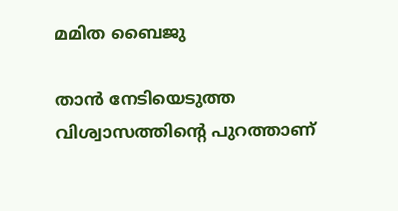മമിത ബൈജു

താന്‍ നേടിയെടുത്ത വിശ്വാസത്തിന്റെ പുറത്താണ്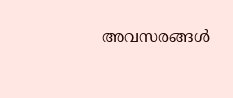അവസരങ്ങള്‍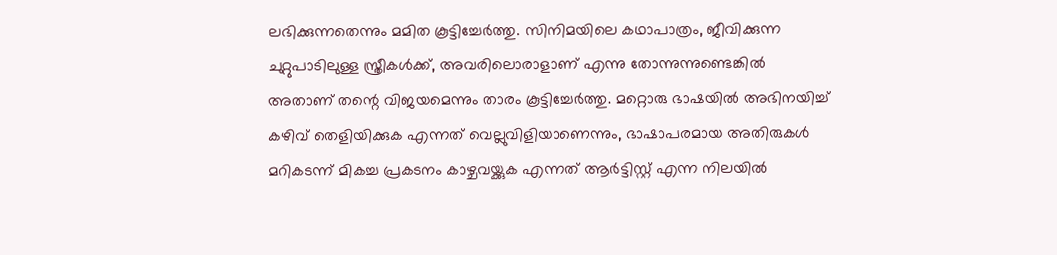ലഭിക്കുന്നതെന്നും മമിത കൂട്ടിച്ചേര്‍ത്തു. സിനിമയിലെ കഥാപാത്രം, ജീവിക്കുന്ന ചുറ്റുപാടിലുള്ള സ്ത്രീകള്‍ക്ക്, അവരിലൊരാളാണ് എന്നു തോന്നുന്നുണ്ടെങ്കില്‍ അതാണ് തന്റെ വിജയമെന്നും താരം കൂട്ടിച്ചേര്‍ത്തു. മറ്റൊരു ഭാഷയില്‍ അഭിനയിച്ച് കഴിവ് തെളിയിക്കുക എന്നത് വെല്ലുവിളിയാണെന്നും, ഭാഷാപരമായ അതിരുകള്‍ മറികടന്ന് മികച്ച പ്രകടനം കാഴ്ചവയ്ക്കുക എന്നത് ആര്‍ട്ടിസ്റ്റ് എന്ന നിലയില്‍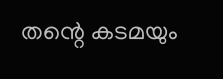തന്റെ കടമയും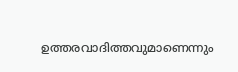ഉത്തരവാദിത്തവുമാണെന്നും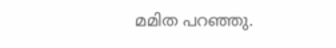മമിത പറഞ്ഞു.